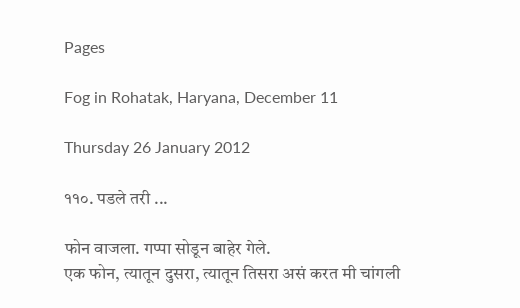Pages

Fog in Rohatak, Haryana, December 11

Thursday 26 January 2012

११०. पडले तरी ...

फोन वाजला. गप्पा सोडून बाहेर गेले.
एक फोन, त्यातून दुसरा, त्यातून तिसरा असं करत मी चांगली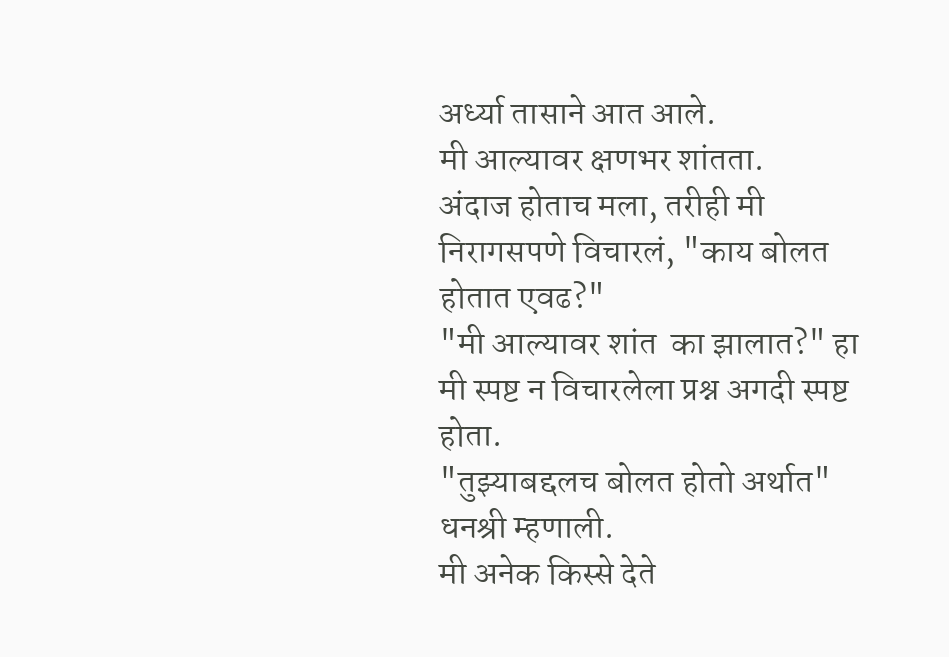अर्ध्या तासाने आत आले.
मी आल्यावर क्षणभर शांतता.
अंदाज होताच मला, तरीही मी निरागसपणे विचारलं, "काय बोलत होतात एवढ?"
"मी आल्यावर शांत  का झालात?" हा मी स्पष्ट न विचारलेला प्रश्न अगदी स्पष्ट होता.
"तुझ्याबद्दलच बोलत होतो अर्थात" धनश्री म्हणाली.
मी अनेक किस्से देते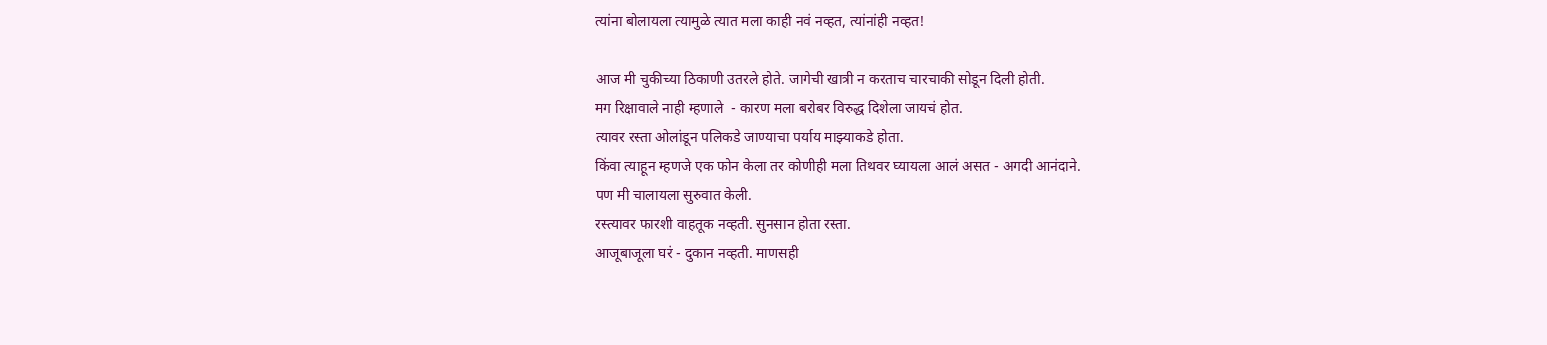त्यांना बोलायला त्यामुळे त्यात मला काही नवं नव्हत, त्यांनांही नव्हत!

आज मी चुकीच्या ठिकाणी उतरले होते. जागेची खात्री न करताच चारचाकी सोडून दिली होती.
मग रिक्षावाले नाही म्हणाले  - कारण मला बरोबर विरुद्ध दिशेला जायचं होत.
त्यावर रस्ता ओलांडून पलिकडे जाण्याचा पर्याय माझ्याकडे होता.
किंवा त्याहून म्हणजे एक फोन केला तर कोणीही मला तिथवर घ्यायला आलं असत - अगदी आनंदाने.
पण मी चालायला सुरुवात केली.
रस्त्यावर फारशी वाहतूक नव्हती. सुनसान होता रस्ता.
आजूबाजूला घरं - दुकान नव्हती. माणसही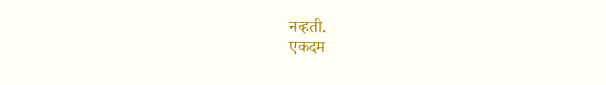नव्हती.
एकदम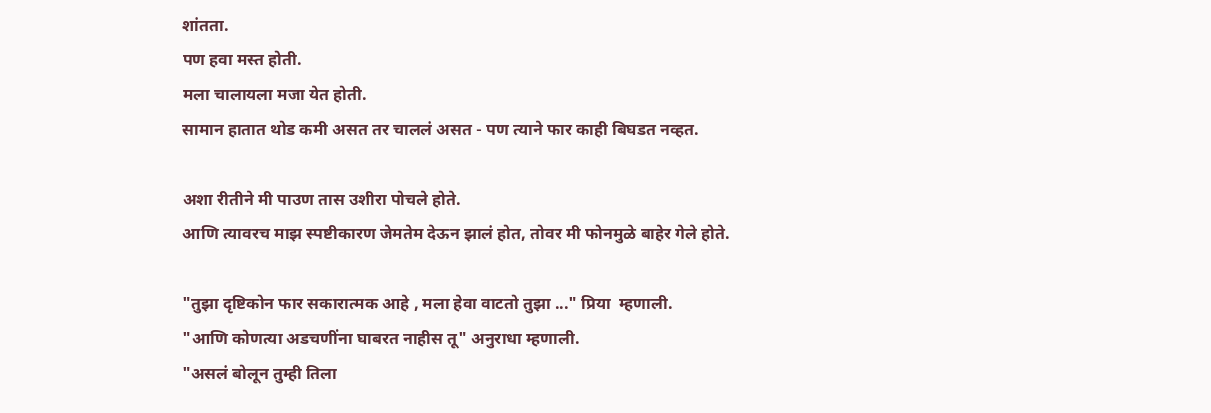शांतता.
पण हवा मस्त होती.
मला चालायला मजा येत होती.
सामान हातात थोड कमी असत तर चाललं असत - पण त्याने फार काही बिघडत नव्हत.

अशा रीतीने मी पाउण तास उशीरा पोचले होते.
आणि त्यावरच माझ स्पष्टीकारण जेमतेम देऊन झालं होत, तोवर मी फोनमुळे बाहेर गेले होते.

"तुझा दृष्टिकोन फार सकारात्मक आहे , मला हेवा वाटतो तुझा ..." प्रिया  म्हणाली.
"आणि कोणत्या अडचणींना घाबरत नाहीस तू" अनुराधा म्हणाली.
"असलं बोलून तुम्ही तिला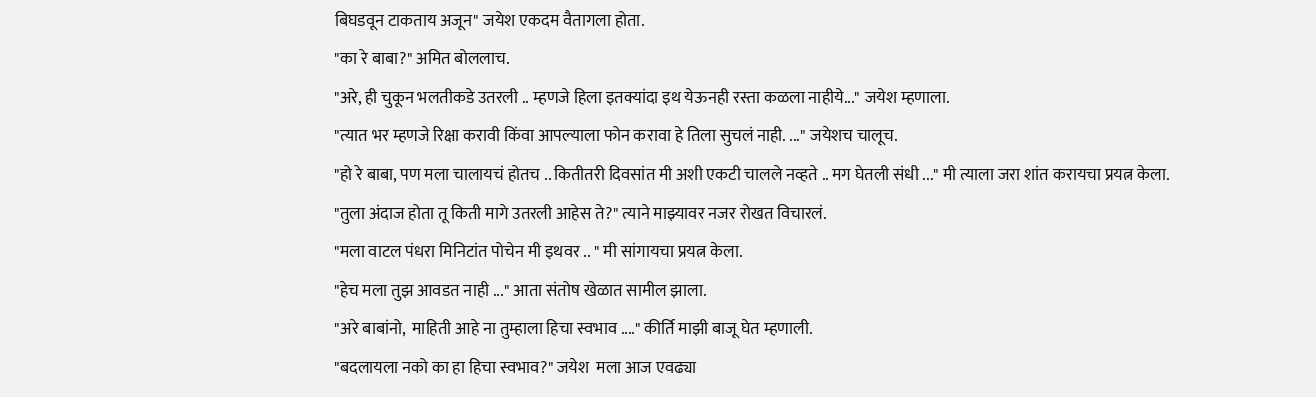बिघडवून टाकताय अजून" जयेश एकदम वैतागला होता.
"का रे बाबा?" अमित बोललाच.
"अरे, ही चुकून भलतीकडे उतरली .. म्हणजे हिला इतक्यांदा इथ येऊनही रस्ता कळला नाहीये..." जयेश म्हणाला.
"त्यात भर म्हणजे रिक्षा करावी किंवा आपल्याला फोन करावा हे तिला सुचलं नाही. ..." जयेशच चालूच.
"हो रे बाबा, पण मला चालायचं होतच .. कितीतरी दिवसांत मी अशी एकटी चालले नव्हते .. मग घेतली संधी ..." मी त्याला जरा शांत करायचा प्रयत्न केला.
"तुला अंदाज होता तू किती मागे उतरली आहेस ते?" त्याने माझ्यावर नजर रोखत विचारलं.
"मला वाटल पंधरा मिनिटांत पोचेन मी इथवर .. " मी सांगायचा प्रयत्न केला.
"हेच मला तुझ आवडत नाही ..." आता संतोष खेळात सामील झाला.
"अरे बाबांनो,  माहिती आहे ना तुम्हाला हिचा स्वभाव ...." कीर्ति माझी बाजू घेत म्हणाली.
"बदलायला नको का हा हिचा स्वभाव?" जयेश  मला आज एवढ्या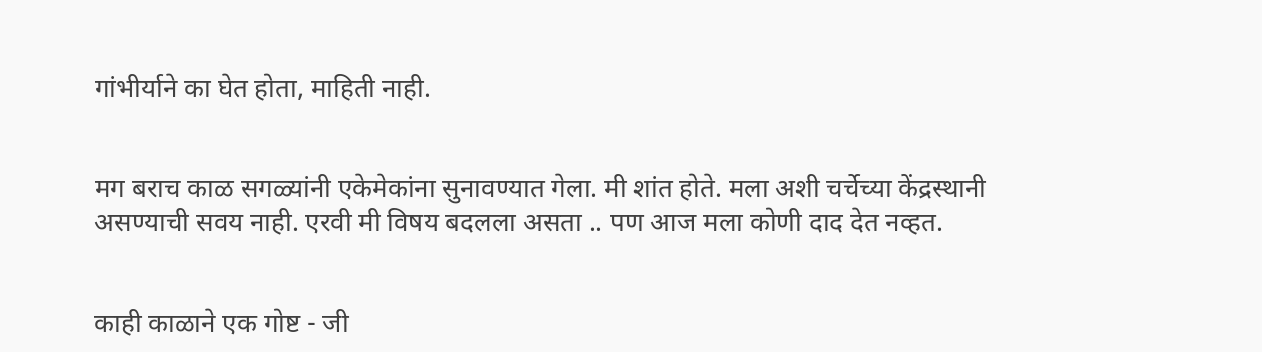गांभीर्याने का घेत होता, माहिती नाही.


मग बराच काळ सगळ्यांनी एकेमेकांना सुनावण्यात गेला. मी शांत होते. मला अशी चर्चेच्या केंद्रस्थानी असण्याची सवय नाही. एरवी मी विषय बदलला असता .. पण आज मला कोणी दाद देत नव्हत.


काही काळाने एक गोष्ट - जी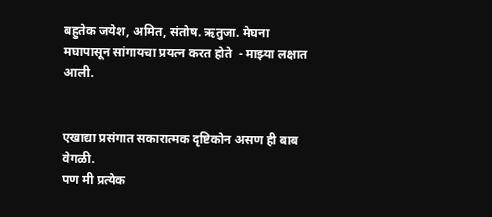बहुतेक जयेश, अमित, संतोष. ऋतुजा. मेघना  मघापासून सांगायचा प्रयत्न करत होते  - माझ्या लक्षात आली.


एखाद्या प्रसंगात सकारात्मक दृष्टिकोन असण ही बाब वेगळी.
पण मी प्रत्येक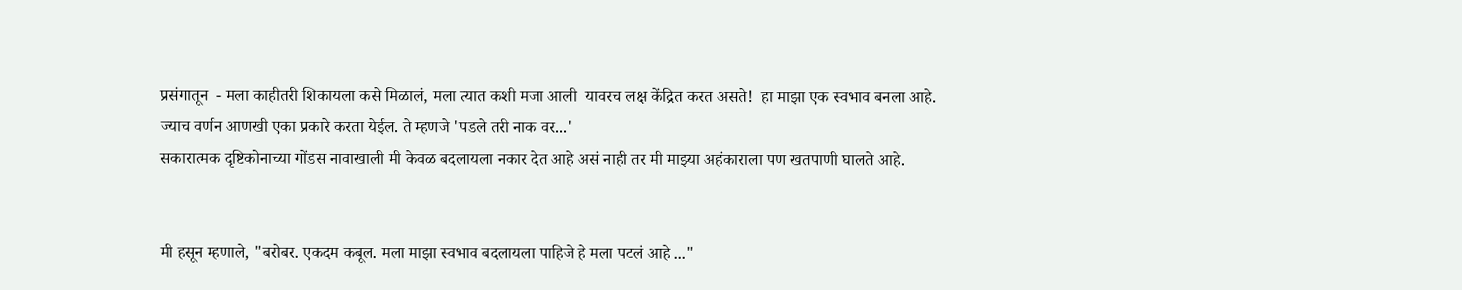प्रसंगातून  - मला काहीतरी शिकायला कसे मिळालं, मला त्यात कशी मजा आली  यावरच लक्ष केंद्रित करत असते!  हा माझा एक स्वभाव बनला आहे.
ज्याच वर्णन आणखी एका प्रकारे करता येईल. ते म्हणजे 'पडले तरी नाक वर...'
सकारात्मक दृष्टिकोनाच्या गोंडस नावाखाली मी केवळ बदलायला नकार देत आहे असं नाही तर मी माझ्या अहंकाराला पण खतपाणी घालते आहे.


मी हसून म्हणाले, "बरोबर. एकदम कबूल. मला माझा स्वभाव बदलायला पाहिजे हे मला पटलं आहे ..."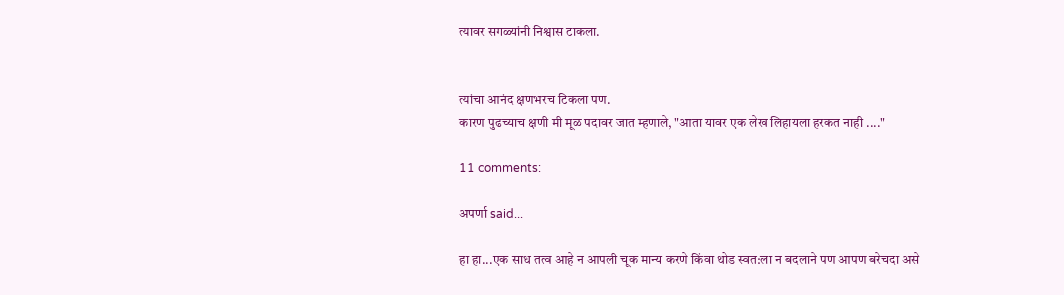त्यावर सगळ्यांनी निश्वास टाकला.


त्यांचा आनंद क्षणभरच टिकला पण.
कारण पुढच्याच क्षणी मी मूळ पदावर जात म्हणाले, "आता यावर एक लेख लिहायला हरकत नाही ...."

11 comments:

अपर्णा said...

हा हा...एक साध तत्व आहे न आपली चूक मान्य करणे किंवा थोड स्वत:ला न बदलाने पण आपण बरेचदा असे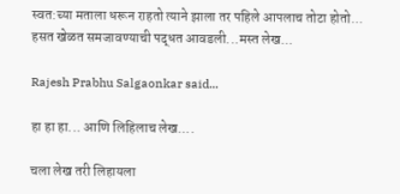स्वत:च्या मताला धरून राहतो त्याने झाला तर पहिले आपलाच तोटा होतो...
हसत खेळत समजावण्याची पद्धत आवडली...मस्त लेख...

Rajesh Prabhu Salgaonkar said...

हा हा हा... आणि लिहिलाच लेख....

चला लेख तरी लिहायला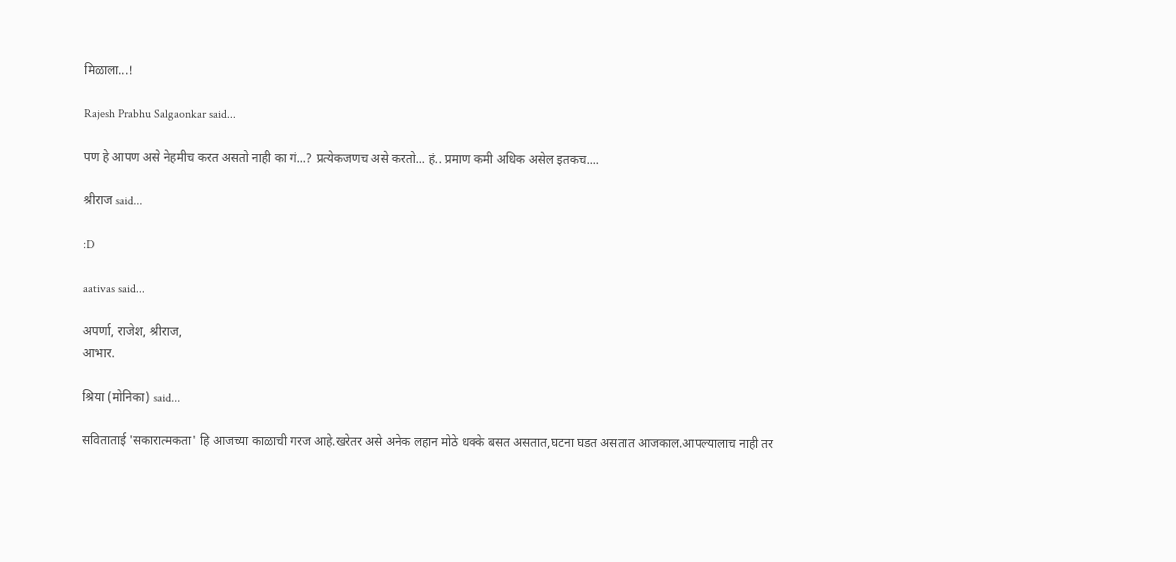मिळाला...!

Rajesh Prabhu Salgaonkar said...

पण हे आपण असे नेहमीच करत असतो नाही का गं...? प्रत्येकजणच असे करतो... हं.. प्रमाण कमी अधिक असेल इतकच....

श्रीराज said...

:D

aativas said...

अपर्णा, राजेश, श्रीराज,
आभार.

श्रिया (मोनिका) said...

सविताताई 'सकारात्मकता' हि आजच्या काळाची गरज आहे.खरेतर असे अनेक लहान मोठे धक्के बसत असतात,घटना घडत असतात आजकाल.आपल्यालाच नाही तर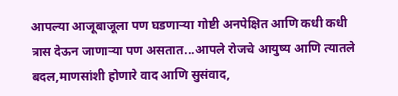आपल्या आजूबाजूला पण घडणाऱ्या गोष्टी अनपेक्षित आणि कधी कधी त्रास देऊन जाणाऱ्या पण असतात...आपले रोजचे आयुष्य आणि त्यातले बदल,माणसांशी होणारे वाद आणि सुसंवाद,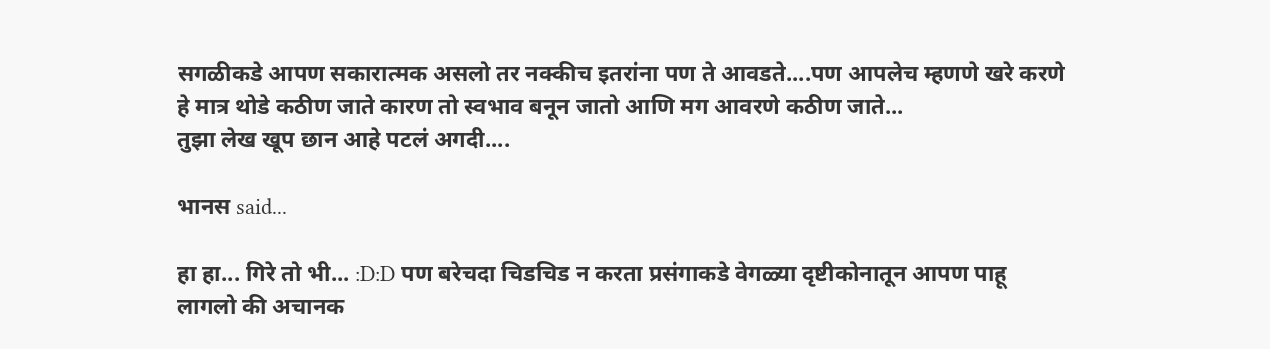सगळीकडे आपण सकारात्मक असलो तर नक्कीच इतरांना पण ते आवडते....पण आपलेच म्हणणे खरे करणे हे मात्र थोडे कठीण जाते कारण तो स्वभाव बनून जातो आणि मग आवरणे कठीण जाते...
तुझा लेख खूप छान आहे पटलं अगदी....

भानस said...

हा हा... गिरे तो भी... :D:D पण बरेचदा चिडचिड न करता प्रसंगाकडे वेगळ्या दृष्टीकोनातून आपण पाहू लागलो की अचानक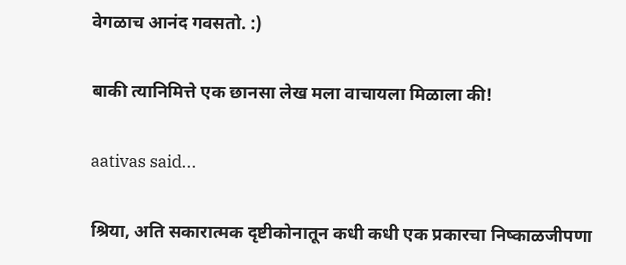वेगळाच आनंद गवसतो. :)

बाकी त्यानिमित्ते एक छानसा लेख मला वाचायला मिळाला की!

aativas said...

श्रिया, अति सकारात्मक दृष्टीकोनातून कधी कधी एक प्रकारचा निष्काळजीपणा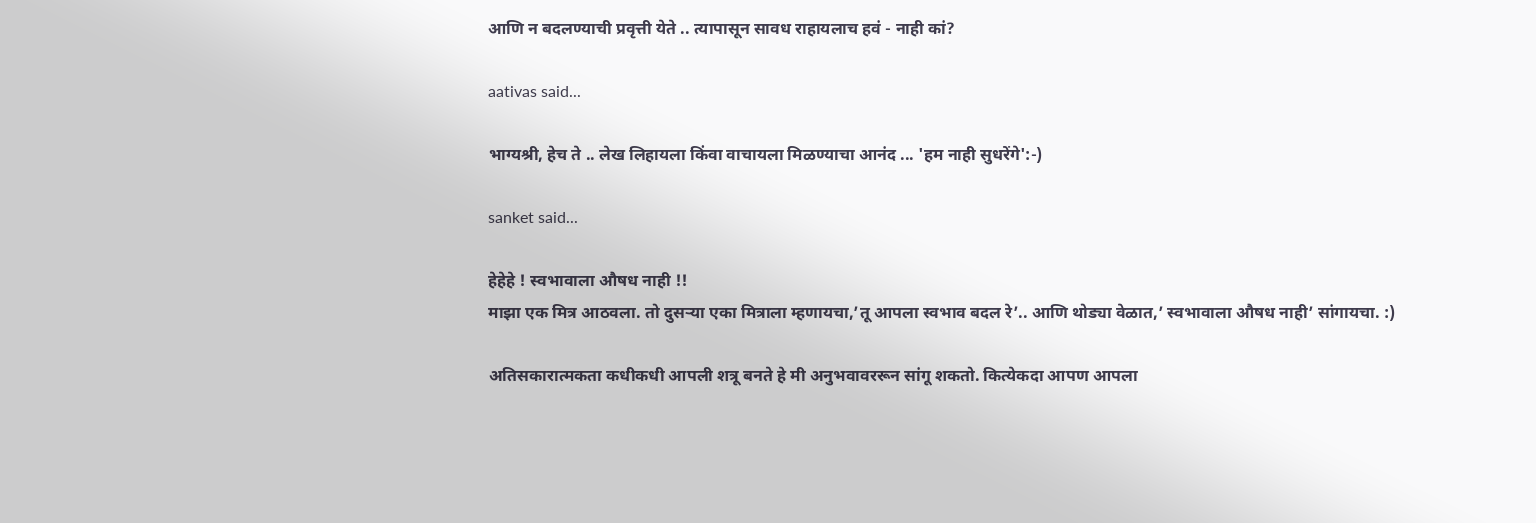आणि न बदलण्याची प्रवृत्ती येते .. त्यापासून सावध राहायलाच हवं - नाही कां?

aativas said...

भाग्यश्री, हेच ते .. लेख लिहायला किंवा वाचायला मिळण्याचा आनंद ... 'हम नाही सुधरेंगे':-)

sanket said...

हेहेहे ! स्वभावाला औषध नाही !!
माझा एक मित्र आठवला. तो दुसर्‍या एका मित्राला म्हणायचा,’तू आपला स्वभाव बदल रे’.. आणि थोड्या वेळात,’ स्वभावाला औषध नाही’ सांगायचा. :)

अतिसकारात्मकता कधीकधी आपली शत्रू बनते हे मी अनुभवावररून सांगू शकतो. कित्येकदा आपण आपला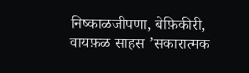निष्काळजीपणा, बेफ़िकीरी, वायफ़ळ साहस ’सकारात्मक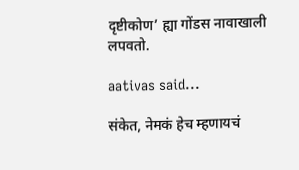दृष्टीकोण’ ह्या गोंडस नावाखाली लपवतो.

aativas said...

संकेत, नेमकं हेच म्हणायचं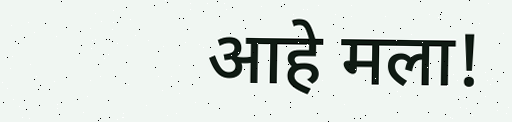आहे मला!